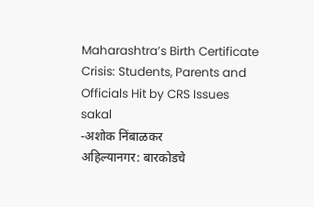Maharashtra’s Birth Certificate Crisis: Students, Parents and Officials Hit by CRS Issues
sakal
-अशोक निंबाळकर
अहिल्यानगर: बारकोडचे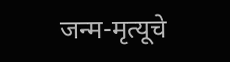जन्म-मृत्यूचे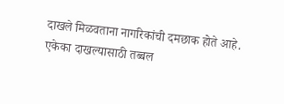दाखले मिळवताना नागरिकांची दमछाक होते आहे. एकेका दाखल्यासाठी तब्बल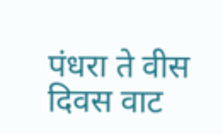पंधरा ते वीस दिवस वाट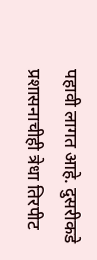पहावी लागत आहे. दुसरीकडे प्रशासनाचीही त्रेधा तिरपीट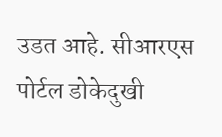उडत आहे. सीआरएस पोर्टल डोकेदुखी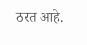ठरत आहे.